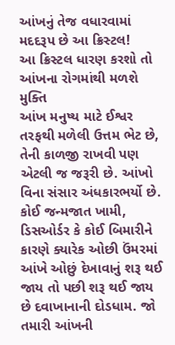આંખનું તેજ વધારવામાં મદદરૂપ છે આ ક્રિસ્ટલ!
આ ક્રિસ્ટલ ધારણ કરશો તો આંખના રોગમાંથી મળશે મુક્તિ
આંખ મનુષ્ય માટે ઈશ્વર તરફથી મળેલી ઉત્તમ ભેટ છે, તેની કાળજી રાખવી પણ એટલી જ જરૂરી છે. આંખો વિના સંસાર અંધકારભર્યો છે. કોઈ જન્મજાત ખામી, ડિસઓર્ડર કે કોઈ બિમારીને કારણે ક્યારેક ઓછી ઉંમરમાં આંખે ઓછું દેખાવાનું શરૂ થઈ જાય તો પછી શરૂ થઈ જાય છે દવાખાનાની દોડધામ. જો તમારી આંખની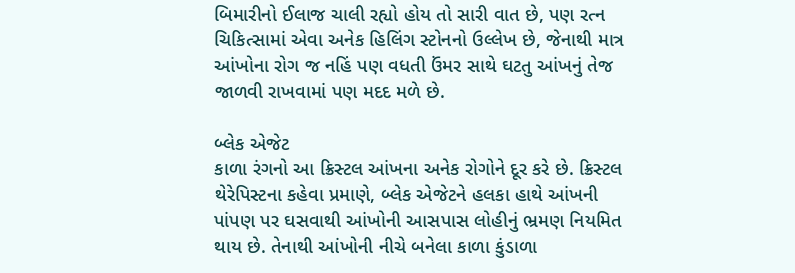બિમારીનો ઈલાજ ચાલી રહ્યો હોય તો સારી વાત છે, પણ રત્ન ચિકિત્સામાં એવા અનેક હિલિંગ સ્ટોનનો ઉલ્લેખ છે, જેનાથી માત્ર આંખોના રોગ જ નહિં પણ વધતી ઉંમર સાથે ઘટતુ આંખનું તેજ જાળવી રાખવામાં પણ મદદ મળે છે.

બ્લેક એજેટ
કાળા રંગનો આ ક્રિસ્ટલ આંખના અનેક રોગોને દૂર કરે છે. ક્રિસ્ટલ થેરેપિસ્ટના કહેવા પ્રમાણે, બ્લેક એજેટને હલકા હાથે આંખની પાંપણ પર ઘસવાથી આંખોની આસપાસ લોહીનું ભ્રમણ નિયમિત થાય છે. તેનાથી આંખોની નીચે બનેલા કાળા કુંડાળા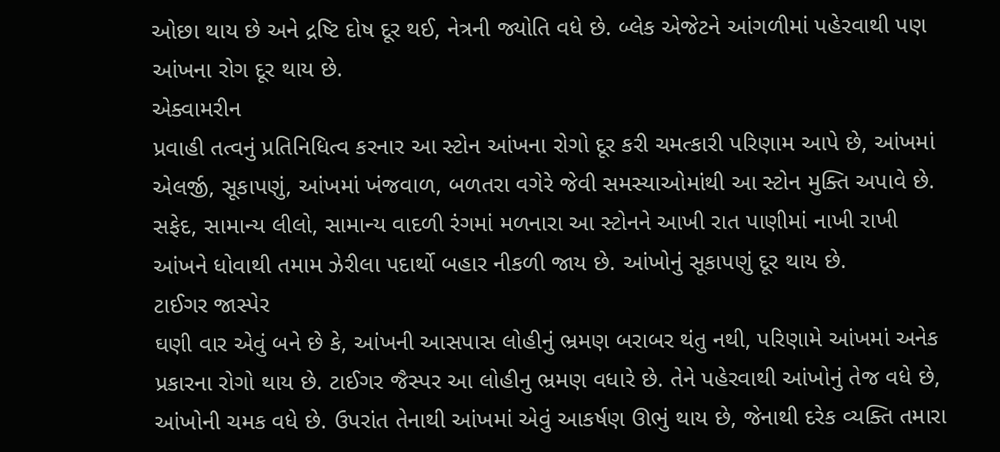ઓછા થાય છે અને દ્રષ્ટિ દોષ દૂર થઈ, નેત્રની જ્યોતિ વધે છે. બ્લેક એજેટને આંગળીમાં પહેરવાથી પણ આંખના રોગ દૂર થાય છે.
એક્વામરીન
પ્રવાહી તત્વનું પ્રતિનિધિત્વ કરનાર આ સ્ટોન આંખના રોગો દૂર કરી ચમત્કારી પરિણામ આપે છે, આંખમાં એલર્જી, સૂકાપણું, આંખમાં ખંજવાળ, બળતરા વગેરે જેવી સમસ્યાઓમાંથી આ સ્ટોન મુક્તિ અપાવે છે. સફેદ, સામાન્ય લીલો, સામાન્ય વાદળી રંગમાં મળનારા આ સ્ટોનને આખી રાત પાણીમાં નાખી રાખી આંખને ધોવાથી તમામ ઝેરીલા પદાર્થો બહાર નીકળી જાય છે. આંખોનું સૂકાપણું દૂર થાય છે.
ટાઈગર જાસ્પેર
ઘણી વાર એવું બને છે કે, આંખની આસપાસ લોહીનું ભ્રમણ બરાબર થંતુ નથી, પરિણામે આંખમાં અનેક પ્રકારના રોગો થાય છે. ટાઈગર જૈસ્પર આ લોહીનુ ભ્રમણ વધારે છે. તેને પહેરવાથી આંખોનું તેજ વધે છે, આંખોની ચમક વધે છે. ઉપરાંત તેનાથી આંખમાં એવું આકર્ષણ ઊભું થાય છે, જેનાથી દરેક વ્યક્તિ તમારા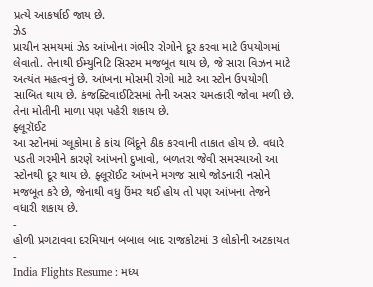પ્રત્યે આકર્ષાઈ જાય છે.
ઝેડ
પ્રાચીન સમયમાં ઝેડ આંખોના ગંભીર રોગોને દૂર કરવા માટે ઉપયોગમાં લેવાતો. તેનાથી ઈમ્યુનિટિ સિસ્ટમ મજબૂત થાય છે, જે સારા વિઝન માટે અત્યંત મહત્વનું છે. આંખના મોસમી રોગો માટે આ સ્ટોન ઉપયોગી સાબિત થાય છે. કંજક્ટિવાઈટિસમાં તેની અસર ચમત્કારી જોવા મળી છે. તેના મોતીની માળા પણ પહેરી શકાય છે.
ફ્લૂરૉઈટ
આ સ્ટોનમાં ગ્લૂકોમા કે કાંચ બિંદૂને ઠીક કરવાની તાકાત હોય છે. વધારે પડતી ગરમીને કારણે આંખનો દુખાવો, બળતરા જેવી સમસ્યાઓ આ સ્ટોનથી દૂર થાય છે. ફ્લૂરૉઈટ આંખને મગજ સાથે જોડનારી નસોને મજબૂત કરે છે, જેનાથી વધુ ઉંમર થઈ હોય તો પણ આંખના તેજને વધારી શકાય છે.
-
હોળી પ્રગટાવવા દરમિયાન બબાલ બાદ રાજકોટમાં 3 લોકોની અટકાયત -
India Flights Resume : મધ્ય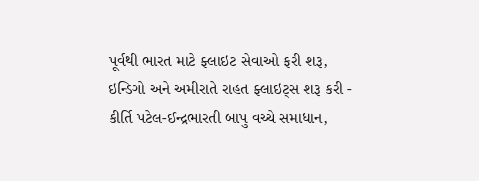પૂર્વથી ભારત માટે ફ્લાઇટ સેવાઓ ફરી શરૂ, ઇન્ડિગો અને અમીરાતે રાહત ફ્લાઇટ્સ શરૂ કરી -
કીર્તિ પટેલ-ઈન્દ્રભારતી બાપુ વચ્ચે સમાધાન,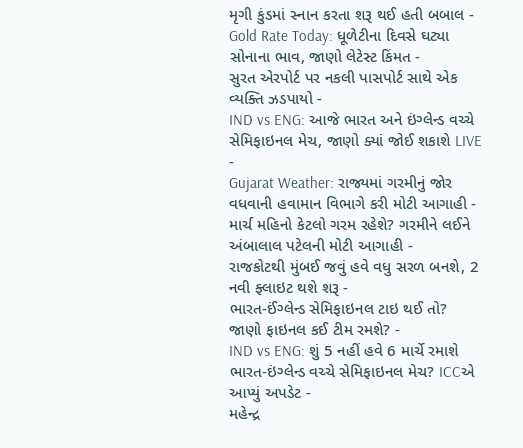મૃગી કુંડમાં સ્નાન કરતા શરૂ થઈ હતી બબાલ -
Gold Rate Today: ધૂળેટીના દિવસે ઘટ્યા સોનાના ભાવ, જાણો લેટેસ્ટ કિંમત -
સુરત એરપોર્ટ પર નકલી પાસપોર્ટ સાથે એક વ્યક્તિ ઝડપાયો -
IND vs ENG: આજે ભારત અને ઇંગ્લેન્ડ વચ્ચે સેમિફાઇનલ મેચ, જાણો ક્યાં જોઈ શકાશે LIVE -
Gujarat Weather: રાજ્યમાં ગરમીનું જોર વધવાની હવામાન વિભાગે કરી મોટી આગાહી -
માર્ચ મહિનો કેટલો ગરમ રહેશે? ગરમીને લઈને અંબાલાલ પટેલની મોટી આગાહી -
રાજકોટથી મુંબઈ જવું હવે વધુ સરળ બનશે, 2 નવી ફ્લાઇટ થશે શરૂ -
ભારત-ઈંગ્લેન્ડ સેમિફાઇનલ ટાઇ થઈ તો? જાણો ફાઇનલ કઈ ટીમ રમશે? -
IND vs ENG: શું 5 નહીં હવે 6 માર્ચે રમાશે ભારત-ઇંગ્લેન્ડ વચ્ચે સેમિફાઇનલ મેચ? ICCએ આપ્યું અપડેટ -
મહેન્દ્ર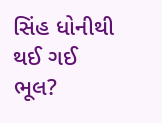સિંહ ધોનીથી થઈ ગઈ ભૂલ?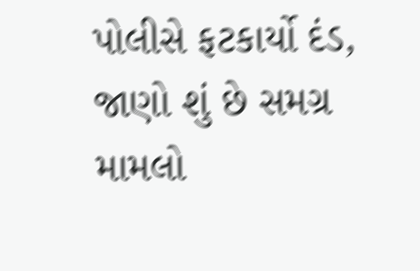પોલીસે ફટકાર્યો દંડ, જાણો શું છે સમગ્ર મામલો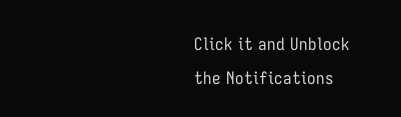Click it and Unblock the Notifications